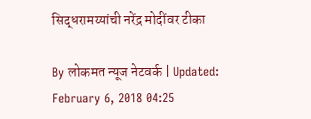सिद्धरामय्यांची नरेंद्र मोदींवर टीका

By लोकमत न्यूज नेटवर्क | Updated: February 6, 2018 04:25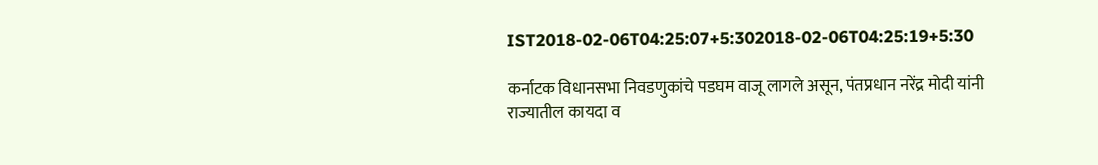IST2018-02-06T04:25:07+5:302018-02-06T04:25:19+5:30

कर्नाटक विधानसभा निवडणुकांचे पडघम वाजू लागले असून, पंतप्रधान नरेंद्र मोदी यांनी राज्यातील कायदा व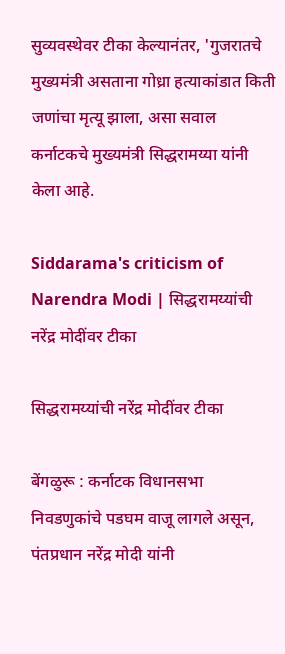सुव्यवस्थेवर टीका केल्यानंतर, 'गुजरातचे मुख्यमंत्री असताना गोध्रा हत्याकांडात किती जणांचा मृत्यू झाला, असा सवाल कर्नाटकचे मुख्यमंत्री सिद्धरामय्या यांनी केला आहे.

Siddarama's criticism of Narendra Modi | सिद्धरामय्यांची नरेंद्र मोदींवर टीका

सिद्धरामय्यांची नरेंद्र मोदींवर टीका

बेंगळुरू : कर्नाटक विधानसभा निवडणुकांचे पडघम वाजू लागले असून, पंतप्रधान नरेंद्र मोदी यांनी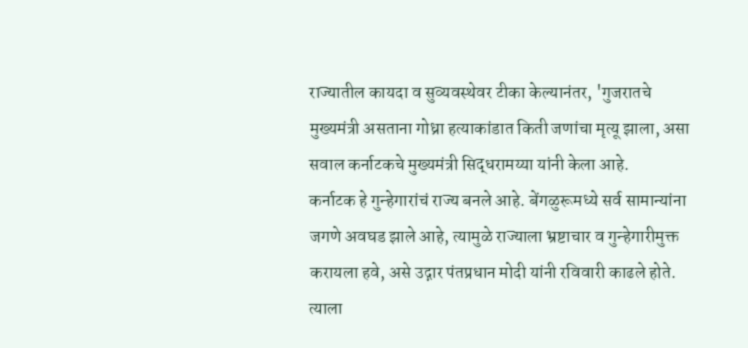राज्यातील कायदा व सुव्यवस्थेवर टीका केल्यानंतर, 'गुजरातचे मुख्यमंत्री असताना गोध्रा हत्याकांडात किती जणांचा मृत्यू झाला, असा सवाल कर्नाटकचे मुख्यमंत्री सिद्धरामय्या यांनी केला आहे.
कर्नाटक हे गुन्हेगारांचं राज्य बनले आहे. बेंगळुरूमध्ये सर्व सामान्यांना जगणे अवघड झाले आहे, त्यामुळे राज्याला भ्रष्टाचार व गुन्हेगारीमुक्त करायला हवे, असे उद्गार पंतप्रधान मोदी यांनी रविवारी काढले होते. त्याला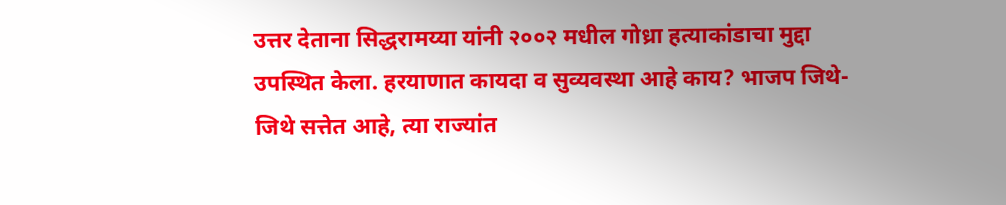उत्तर देताना सिद्धरामय्या यांनी २००२ मधील गोध्रा हत्याकांडाचा मुद्दा उपस्थित केला. हरयाणात कायदा व सुव्यवस्था आहे काय? भाजप जिथे-जिथे सत्तेत आहे, त्या राज्यांत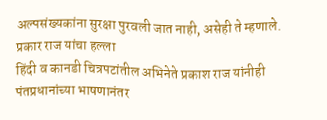अल्पसंख्यकांना सुरक्षा पुरवली जात नाही, असेही ते म्हणाले.
प्रकार राज यांचा हल्ला
हिंदी व कानडी चित्रपटांतील अभिनेते प्रकाश राज यांनीही पंतप्रधानांच्या भाषणानंतर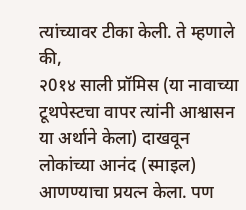त्यांच्यावर टीका केली. ते म्हणाले की,
२0१४ साली प्रॉमिस (या नावाच्या टूथपेस्टचा वापर त्यांनी आश्वासन
या अर्थाने केला) दाखवून
लोकांच्या आनंद (स्माइल) आणण्याचा प्रयत्न केला. पण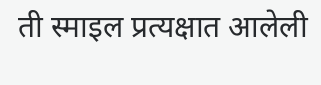ती स्माइल प्रत्यक्षात आलेली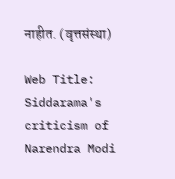नाहीत. (वृत्तसंस्था)

Web Title: Siddarama's criticism of Narendra Modi